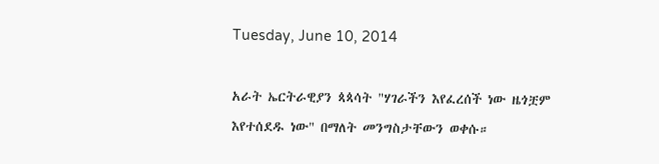Tuesday, June 10, 2014

አራት ኤርትራዊያን ጳጳሳት "ሃገራችን እየፈረሰች ነው ዜጎቿም እየተሰደዱ ነው" በማለት መንግስታቸውን ወቀሱ።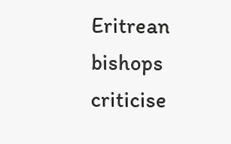Eritrean bishops criticise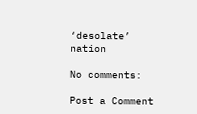‘desolate’ nation

No comments:

Post a Comment